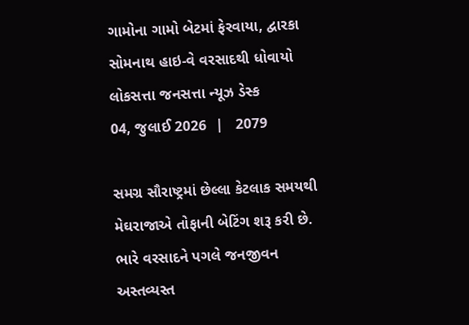ગામોના ગામો બેટમાં ફેરવાયા, દ્વારકા સોમનાથ હાઇ-વે વરસાદથી ધોવાયો
લોકસત્તા જનસત્તા ન્યૂઝ ડેસ્ક
04, જુલાઈ 2026  |   2079

સમગ્ર સૌરાષ્ટ્રમાં છેલ્લા કેટલાક સમયથી મેઘરાજાએ તોફાની બેટિંગ શરૂ કરી છે. ભારે વરસાદને પગલે જનજીવન અસ્તવ્યસ્ત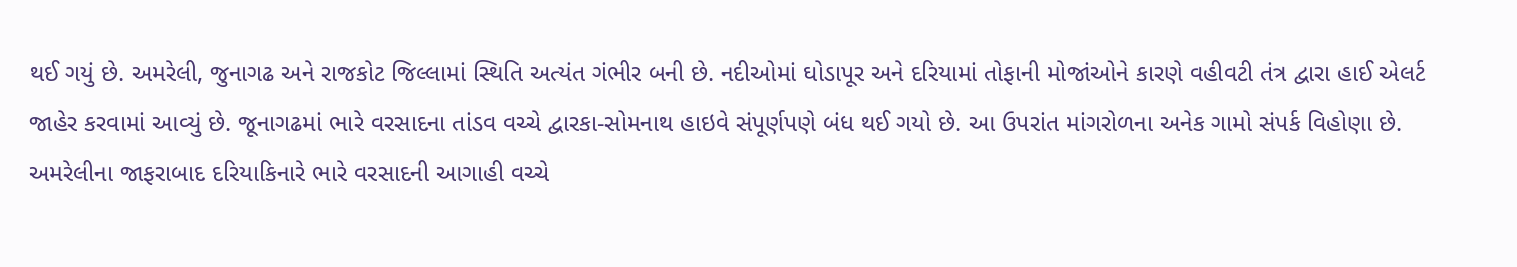થઈ ગયું છે. અમરેલી, જુનાગઢ અને રાજકોટ જિલ્લામાં સ્થિતિ અત્યંત ગંભીર બની છે. નદીઓમાં ઘોડાપૂર અને દરિયામાં તોફાની મોજાંઓને કારણે વહીવટી તંત્ર દ્વારા હાઈ એલર્ટ જાહેર કરવામાં આવ્યું છે. જૂનાગઢમાં ભારે વરસાદના તાંડવ વચ્ચે દ્વારકા-સોમનાથ હાઇવે સંપૂર્ણપણે બંધ થઈ ગયો છે. આ ઉપરાંત માંગરોળના અનેક ગામો સંપર્ક વિહોણા છે. અમરેલીના જાફરાબાદ દરિયાકિનારે ભારે વરસાદની આગાહી વચ્ચે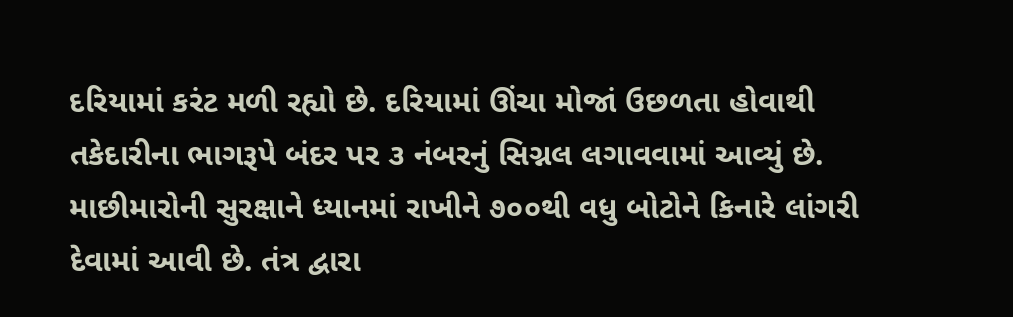દરિયામાં કરંટ મળી રહ્યો છે. દરિયામાં ઊંચા મોજાં ઉછળતા હોવાથી તકેદારીના ભાગરૂપે બંદર પર ૩ નંબરનું સિગ્નલ લગાવવામાં આવ્યું છે. માછીમારોની સુરક્ષાને ધ્યાનમાં રાખીને ૭૦૦થી વધુ બોટોને કિનારે લાંગરી દેવામાં આવી છે. તંત્ર દ્વારા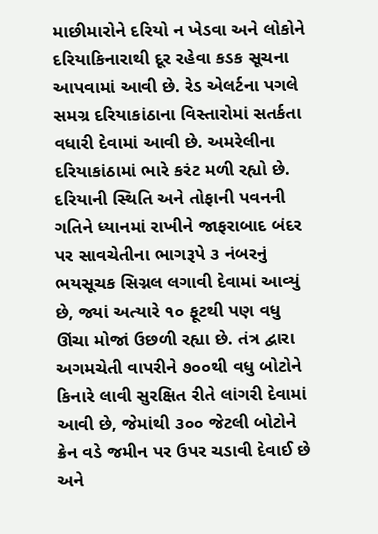માછીમારોને દરિયો ન ખેડવા અને લોકોને દરિયાકિનારાથી દૂર રહેવા કડક સૂચના આપવામાં આવી છે. રેડ એલર્ટના પગલે સમગ્ર દરિયાકાંઠાના વિસ્તારોમાં સતર્કતા વધારી દેવામાં આવી છે. અમરેલીના દરિયાકાંઠામાં ભારે કરંટ મળી રહ્યો છે. દરિયાની સ્થિતિ અને તોફાની પવનની ગતિને ધ્યાનમાં રાખીને જાફરાબાદ બંદર પર સાવચેતીના ભાગરૂપે ૩ નંબરનું ભયસૂચક સિગ્નલ લગાવી દેવામાં આવ્યું છે, જ્યાં અત્યારે ૧૦ ફૂટથી પણ વધુ ઊંચા મોજાં ઉછળી રહ્યા છે. તંત્ર દ્વારા અગમચેતી વાપરીને ૭૦૦થી વધુ બોટોને કિનારે લાવી સુરક્ષિત રીતે લાંગરી દેવામાં આવી છે, જેમાંથી ૩૦૦ જેટલી બોટોને ક્રેન વડે જમીન પર ઉપર ચડાવી દેવાઈ છે અને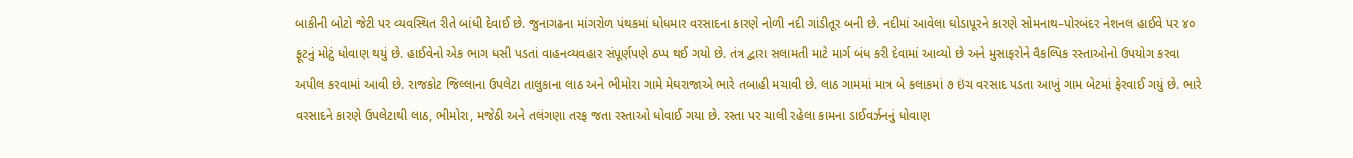બાકીની બોટો જેટી પર વ્યવસ્થિત રીતે બાંધી દેવાઈ છે. જુનાગઢના માંગરોળ પંથકમાં ધોધમાર વરસાદના કારણે નોળી નદી ગાંડીતૂર બની છે. નદીમાં આવેલા ઘોડાપૂરને કારણે સોમનાથ–પોરબંદર નેશનલ હાઈવે પર ૪૦ ફૂટનું મોટું ધોવાણ થયું છે. હાઈવેનો એક ભાગ ધસી પડતાં વાહનવ્યવહાર સંપૂર્ણપણે ઠપ્પ થઈ ગયો છે. તંત્ર દ્વારા સલામતી માટે માર્ગ બંધ કરી દેવામાં આવ્યો છે અને મુસાફરોને વૈકલ્પિક રસ્તાઓનો ઉપયોગ કરવા અપીલ કરવામાં આવી છે. રાજકોટ જિલ્લાના ઉપલેટા તાલુકાના લાઠ અને ભીમોરા ગામે મેઘરાજાએ ભારે તબાહી મચાવી છે. લાઠ ગામમાં માત્ર બે કલાકમાં ૭ ઇંચ વરસાદ પડતા આખું ગામ બેટમાં ફેરવાઈ ગયું છે. ભારે વરસાદને કારણે ઉપલેટાથી લાઠ, ભીમોરા, મજેઠી અને તલંગણા તરફ જતા રસ્તાઓ ધોવાઈ ગયા છે. રસ્તા પર ચાલી રહેલા કામના ડાઈવર્ઝનનું ધોવાણ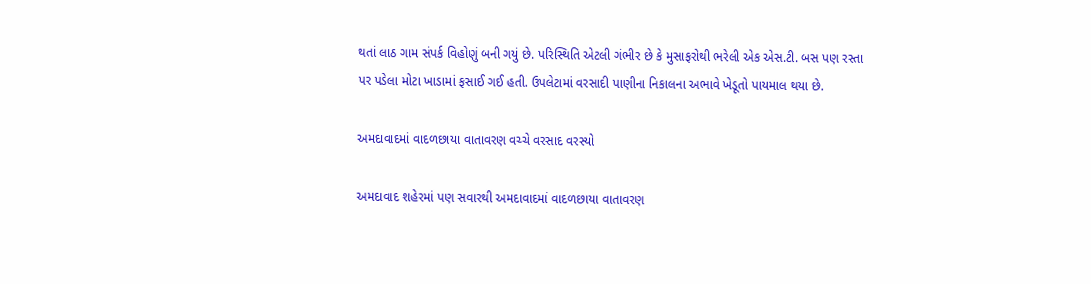થતાં લાઠ ગામ સંપર્ક વિહોણું બની ગયું છે. પરિસ્થિતિ એટલી ગંભીર છે કે મુસાફરોથી ભરેલી એક એસ.ટી. બસ પણ રસ્તા પર પડેલા મોટા ખાડામાં ફસાઈ ગઈ હતી. ઉપલેટામાં વરસાદી પાણીના નિકાલના અભાવે ખેડૂતો પાયમાલ થયા છે.

અમદાવાદમાં વાદળછાયા વાતાવરણ વચ્ચે વરસાદ વરસ્યો

અમદાવાદ શહેરમાં પણ સવારથી અમદાવાદમાં વાદળછાયા વાતાવરણ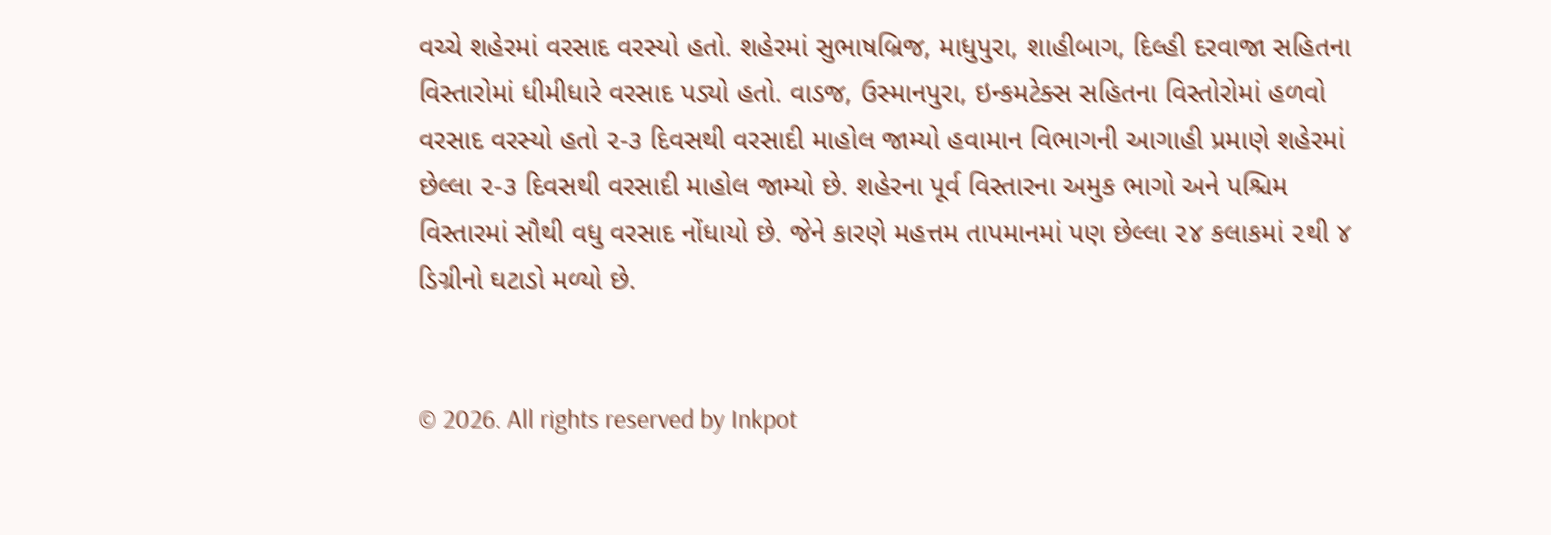વચ્ચે શહેરમાં વરસાદ વરસ્યો હતો. શહેરમાં સુભાષબ્રિજ, માધુપુરા, શાહીબાગ, દિલ્હી દરવાજા સહિતના વિસ્તારોમાં ધીમીધારે વરસાદ પડ્યો હતો. વાડજ, ઉસ્માનપુરા, ઇન્કમટેક્સ સહિતના વિસ્તોરોમાં હળવો વરસાદ વરસ્યો હતો ૨-૩ દિવસથી વરસાદી માહોલ જામ્યો હવામાન વિભાગની આગાહી પ્રમાણે શહેરમાં છેલ્લા ૨-૩ દિવસથી વરસાદી માહોલ જામ્યો છે. શહેરના પૂર્વ વિસ્તારના અમુક ભાગો અને પશ્ચિમ વિસ્તારમાં સૌથી વધુ વરસાદ નોંધાયો છે. જેને કારણે મહત્તમ તાપમાનમાં પણ છેલ્લા ૨૪ કલાકમાં ૨થી ૪ ડિગ્રીનો ઘટાડો મળ્યો છે.


© 2026. All rights reserved by Inkpot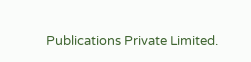Publications Private Limited.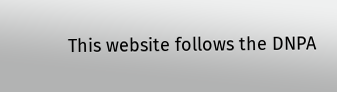This website follows the DNPA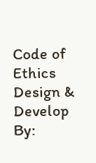Code of Ethics
Design & Develop By: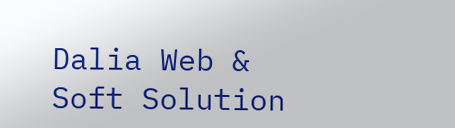Dalia Web & Soft Solution